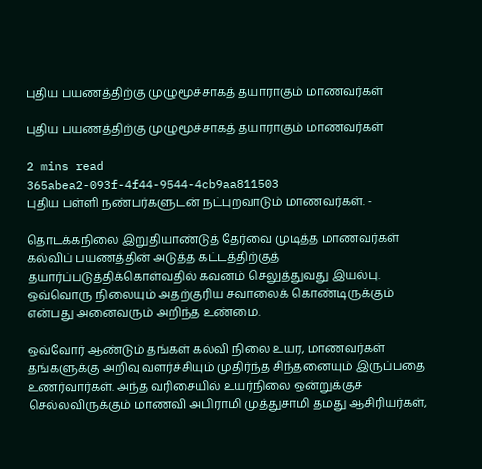புதிய பயணத்திற்கு முழுமூச்சாகத் தயாராகும் மாணவர்கள்

புதிய பயணத்திற்கு முழுமூச்சாகத் தயாராகும் மாணவர்கள்

2 mins read
365abea2-093f-4f44-9544-4cb9aa811503
புதிய பள்ளி நண்பர்களுடன் நட்புறவாடும் மாணவர்கள். -

தொடக்கநிலை இறுதியாண்டுத் தேர்வை முடித்த மாணவர்கள் கல்விப் பயணத்தின் அடுத்த கட்டத்திற்குத் தயார்ப்படுத்திக்கொள்வதில் கவனம் செலுத்துவது இயல்பு. ஒவ்வொரு நிலையும் அதற்குரிய சவாலைக் கொண்டிருக்கும் என்பது அனைவரும் அறிந்த உண்மை.

ஒவ்வோர் ஆண்டும் தங்கள் கல்வி நிலை உயர, மாணவர்கள் தங்களுக்கு அறிவு வளர்ச்சியும் முதிர்ந்த சிந்தனையும் இருப்பதை உணர்வார்கள். அந்த வரிசையில் உயர்நிலை ஒன்றுக்குச் செல்லவிருக்கும் மாணவி அபிராமி முத்துசாமி தமது ஆசிரியர்கள்,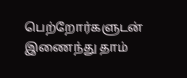பெற்றோர்களுடன் இணைந்து தாம்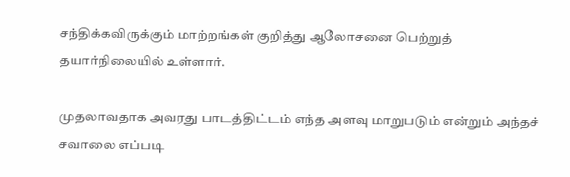சந்திக்கவிருக்கும் மாற்றங்கள் குறித்து ஆலோசனை பெற்றுத் தயார்நிலையில் உள்ளார்.

முதலாவதாக அவரது பாடத்திட்டம் எந்த அளவு மாறுபடும் என்றும் அந்தச் சவாலை எப்படி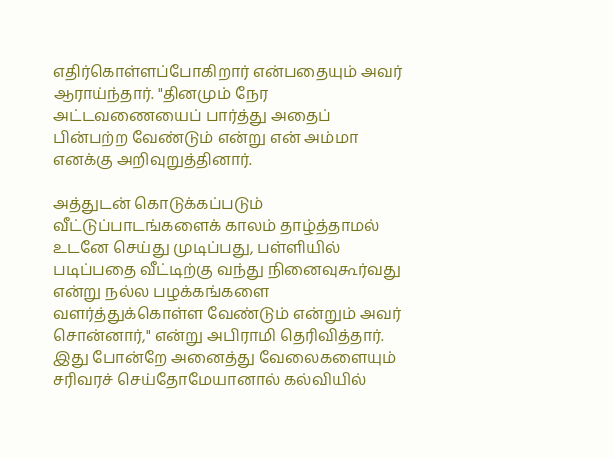எதிர்கொள்ளப்போகிறார் என்பதையும் அவர் ஆராய்ந்தார். "தினமும் நேர அட்டவணையைப் பார்த்து அதைப் பின்பற்ற வேண்டும் என்று என் அம்மா எனக்கு அறிவுறுத்தினார்.

அத்துடன் கொடுக்கப்படும் வீட்டுப்பாடங்களைக் காலம் தாழ்த்தாமல் உடனே செய்து முடிப்பது, பள்ளியில் படிப்பதை வீட்டிற்கு வந்து நினைவுகூர்வது என்று நல்ல பழக்கங்களை வளர்த்துக்கொள்ள வேண்டும் என்றும் அவர் சொன்னார்," என்று அபிராமி தெரிவித்தார். இது போன்றே அனைத்து வேலைகளையும் சரிவரச் செய்தோமேயானால் கல்வியில்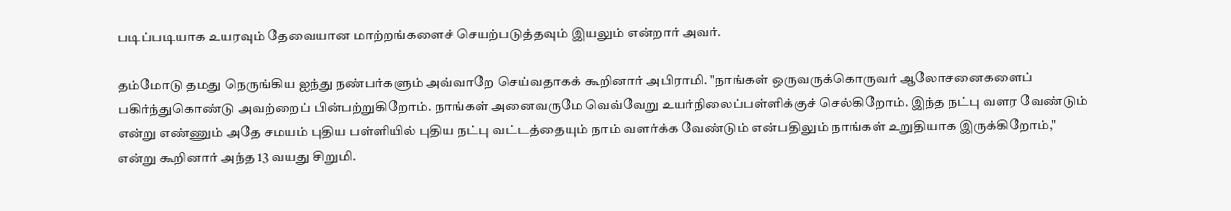படிப்படியாக உயரவும் தேவையான மாற்றங்களைச் செயற்படுத்தவும் இயலும் என்றார் அவர்.

தம்மோடு தமது நெருங்கிய ஐந்து நண்பர்களும் அவ்வாறே செய்வதாகக் கூறினார் அபிராமி. "நாங்கள் ஒருவருக்கொருவர் ஆலோசனைகளைப் பகிர்ந்துகொண்டு அவற்றைப் பின்பற்றுகிறோம். நாங்கள் அனைவருமே வெவ்வேறு உயர்நிலைப்பள்ளிக்குச் செல்கிறோம். இந்த நட்பு வளர வேண்டும் என்று எண்ணும் அதே சமயம் புதிய பள்ளியில் புதிய நட்பு வட்டத்தையும் நாம் வளர்க்க வேண்டும் என்பதிலும் நாங்கள் உறுதியாக இருக்கிறோம்," என்று கூறினார் அந்த 13 வயது சிறுமி.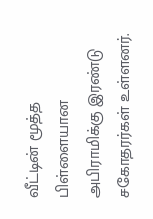வீட்டின் மூத்த பிள்ளையான அபிராமிக்கு இரண்டு சகோதரர்கள் உள்ளனர்.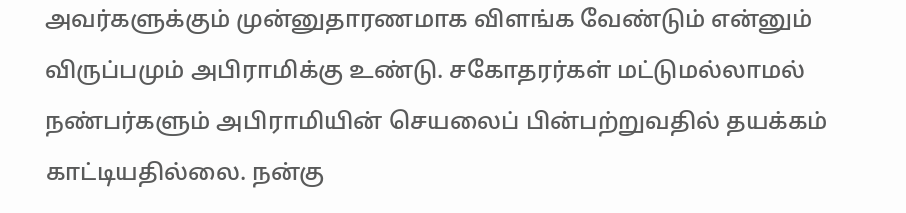அவர்களுக்கும் முன்னுதாரணமாக விளங்க வேண்டும் என்னும் விருப்பமும் அபிராமிக்கு உண்டு. சகோதரர்கள் மட்டுமல்லாமல் நண்பர்களும் அபிராமியின் செயலைப் பின்பற்றுவதில் தயக்கம் காட்டியதில்லை. நன்கு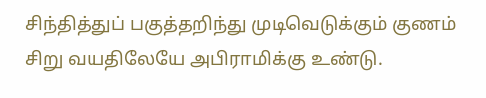சிந்தித்துப் பகுத்தறிந்து முடிவெடுக்கும் குணம் சிறு வயதிலேயே அபிராமிக்கு உண்டு.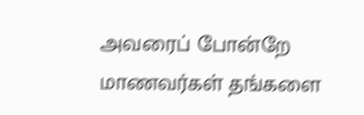அவரைப் போன்றே மாணவர்கள் தங்களை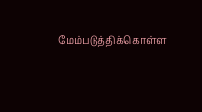மேம்படுத்திக்கொள்ள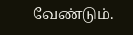வேண்டும்.